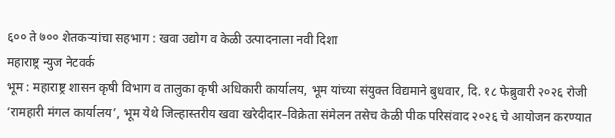६०० ते ७०० शेतकऱ्यांचा सहभाग : खवा उद्योग व केळी उत्पादनाला नवी दिशा
महाराष्ट्र न्युज नेटवर्क
भूम : महाराष्ट्र शासन कृषी विभाग व तालुका कृषी अधिकारी कार्यालय, भूम यांच्या संयुक्त विद्यमाने बुधवार, दि. १८ फेब्रुवारी २०२६ रोजी ‘रामहारी मंगल कार्यालय’, भूम येथे जिल्हास्तरीय खवा खरेदीदार–विक्रेता संमेलन तसेच केळी पीक परिसंवाद २०२६ चे आयोजन करण्यात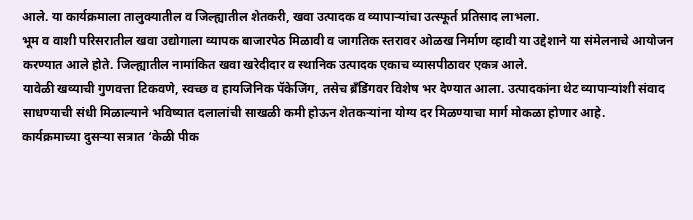आले. या कार्यक्रमाला तालुक्यातील व जिल्ह्यातील शेतकरी, खवा उत्पादक व व्यापाऱ्यांचा उत्स्फूर्त प्रतिसाद लाभला.
भूम व वाशी परिसरातील खवा उद्योगाला व्यापक बाजारपेठ मिळावी व जागतिक स्तरावर ओळख निर्माण व्हावी या उद्देशाने या संमेलनाचे आयोजन करण्यात आले होते. जिल्ह्यातील नामांकित खवा खरेदीदार व स्थानिक उत्पादक एकाच व्यासपीठावर एकत्र आले.
यावेळी खव्याची गुणवत्ता टिकवणे, स्वच्छ व हायजिनिक पॅकेजिंग, तसेच ब्रँडिंगवर विशेष भर देण्यात आला. उत्पादकांना थेट व्यापाऱ्यांशी संवाद साधण्याची संधी मिळाल्याने भविष्यात दलालांची साखळी कमी होऊन शेतकऱ्यांना योग्य दर मिळण्याचा मार्ग मोकळा होणार आहे.
कार्यक्रमाच्या दुसऱ्या सत्रात ‘केळी पीक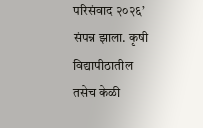परिसंवाद २०२६’ संपन्न झाला. कृषी विद्यापीठातील तसेच केळी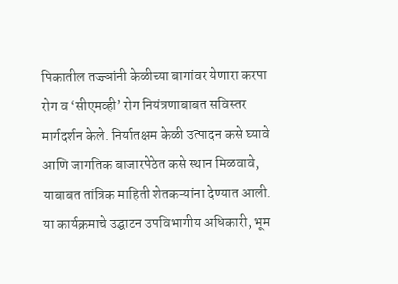पिकातील तज्ज्ञांनी केळीच्या बागांवर येणारा करपा रोग व ‘सीएमव्ही’ रोग नियंत्रणाबाबत सविस्तर मार्गदर्शन केले. निर्यातक्षम केळी उत्पादन कसे घ्यावे आणि जागतिक बाजारपेठेत कसे स्थान मिळवावे, याबाबत तांत्रिक माहिती शेतकऱ्यांना देण्यात आली.
या कार्यक्रमाचे उद्घाटन उपविभागीय अधिकारी, भूम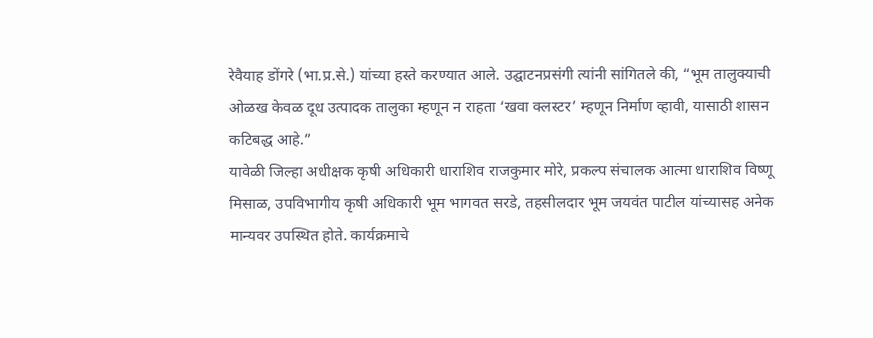रेवैयाह डोंगरे (भा.प्र.से.) यांच्या हस्ते करण्यात आले. उद्घाटनप्रसंगी त्यांनी सांगितले की, “भूम तालुक्याची ओळख केवळ दूध उत्पादक तालुका म्हणून न राहता ‘खवा क्लस्टर’ म्हणून निर्माण व्हावी, यासाठी शासन कटिबद्ध आहे.”
यावेळी जिल्हा अधीक्षक कृषी अधिकारी धाराशिव राजकुमार मोरे, प्रकल्प संचालक आत्मा धाराशिव विष्णू मिसाळ, उपविभागीय कृषी अधिकारी भूम भागवत सरडे, तहसीलदार भूम जयवंत पाटील यांच्यासह अनेक मान्यवर उपस्थित होते. कार्यक्रमाचे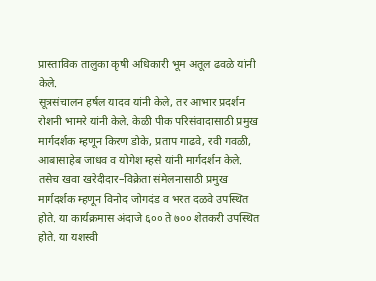प्रास्ताविक तालुका कृषी अधिकारी भूम अतूल ढवळे यांनी केले.
सूत्रसंचालन हर्षल यादव यांनी केले, तर आभार प्रदर्शन रोशनी भामरे यांनी केले. केळी पीक परिसंवादासाठी प्रमुख मार्गदर्शक म्हणून किरण डोके, प्रताप गाढवे, रवी गवळी, आबासाहेब जाधव व योगेश म्हसे यांनी मार्गदर्शन केले.
तसेच खवा खरेदीदार–विक्रेता संमेलनासाठी प्रमुख मार्गदर्शक म्हणून विनोद जोगदंड व भरत दळवे उपस्थित होते. या कार्यक्रमास अंदाजे ६०० ते ७०० शेतकरी उपस्थित होते. या यशस्वी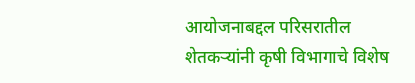आयोजनाबद्दल परिसरातील शेतकऱ्यांनी कृषी विभागाचे विशेष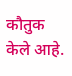कौतुक केले आहे.